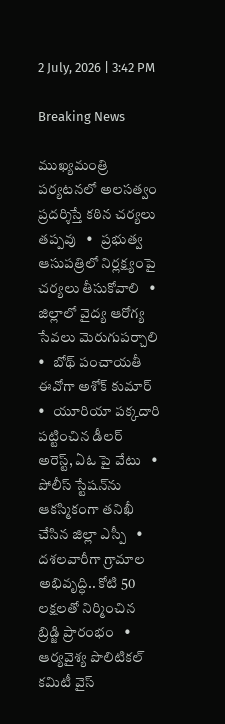2 July, 2026 | 3:42 PM

Breaking News

ముఖ్యమంత్రి పర్యటనలో అలసత్వం ప్రదర్శిస్తే కఠిన చర్యలు తప్పవు   •   ప్రభుత్వ ఆసుపత్రిలో నిర్లక్ష్యంపై చర్యలు తీసుకోవాలి   •   జిల్లాలో వైద్య ఆరోగ్య సేవలు మెరుగుపర్చాలి   •   బోథ్ పంచాయతీ ఈవోగా అశోక్ కుమార్   •   యూరియా పక్కదారి పట్టించిన డీలర్ అరెస్ట్, ఏఓ పై వేటు   •   పోలీస్ స్టేషన్‌ను ఆకస్మికంగా తనిఖీ చేసిన జిల్లా ఎస్పీ   •   దశలవారీగా గ్రామాల అభివృద్ధి.. కోటి 50 లక్షలతో నిర్మించిన బ్రిడ్జి ప్రారంభం   •   ఆర్యవైశ్య పొలిటికల్ కమిటీ వైస్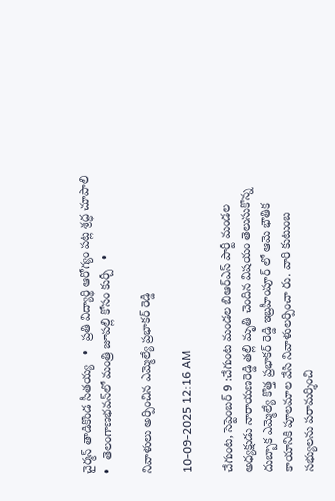చైర్మన్ తాడికొండ సీతయ్య   •   ప్రతి విద్యార్థి ఆరోగ్యం పట్ల శ్రద్ధ చూపాలి   •   తెలంగాణభవన్‌లో మంత్రి జూపల్లి కోసం కుర్చీ   •

నివాళులు అర్పించిన ఎమ్మెల్యే ప్రభాకర్ రెడ్డి

10-09-2025 12:16 AM

చేగుంట, సెప్టెంబర్ 9 :చేగుంట మండల బిఆర్‌ఎస్ పార్టీ మండల అధ్యక్షుడు నారాయణరెడ్డి తల్లి మృతి చెందిన విషయం తెలుసుకొన్న దుబ్బాక ఎమ్మెల్యే కొత్త ప్రభాకర్ రెడ్డి ఇబ్రహీంపూర్ లో ఆమె భౌతిక కాయానికి పూలమాల వేసి నివాళులర్పించా రు. వారి కుటుంబ సభ్యులను పరామర్శించి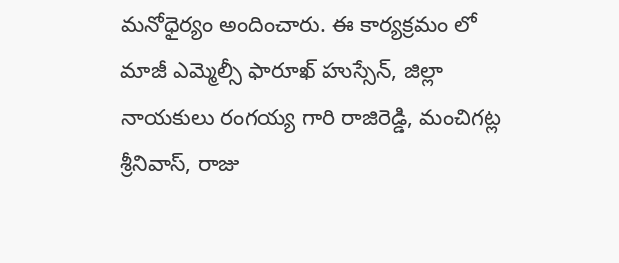మనోధైర్యం అందించారు. ఈ కార్యక్రమం లో మాజీ ఎమ్మెల్సీ ఫారూఖ్ హుస్సేన్, జిల్లా నాయకులు రంగయ్య గారి రాజిరెడ్డి, మంచిగట్ల శ్రీనివాస్, రాజు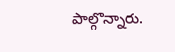పాల్గొన్నారు.